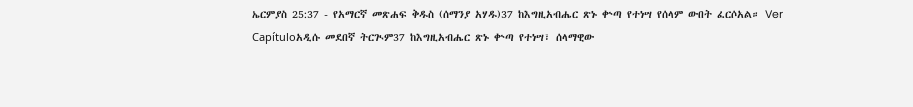ኤርምያስ 25:37 - የአማርኛ መጽሐፍ ቅዱስ (ሰማንያ አሃዱ)37 ከእግዚአብሔር ጽኑ ቍጣ የተነሣ የሰላም ውበት ፈርሶአል። Ver Capítuloአዲሱ መደበኛ ትርጒም37 ከእግዚአብሔር ጽኑ ቍጣ የተነሣ፣ ሰላማዊው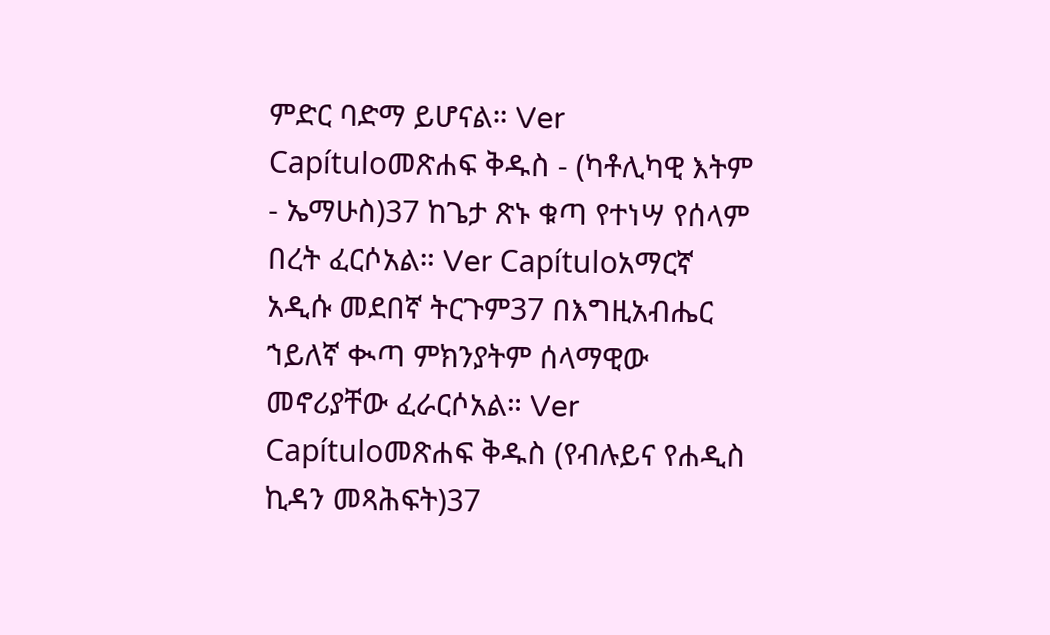ምድር ባድማ ይሆናል። Ver Capítuloመጽሐፍ ቅዱስ - (ካቶሊካዊ እትም - ኤማሁስ)37 ከጌታ ጽኑ ቁጣ የተነሣ የሰላም በረት ፈርሶአል። Ver Capítuloአማርኛ አዲሱ መደበኛ ትርጉም37 በእግዚአብሔር ኀይለኛ ቊጣ ምክንያትም ሰላማዊው መኖሪያቸው ፈራርሶአል። Ver Capítuloመጽሐፍ ቅዱስ (የብሉይና የሐዲስ ኪዳን መጻሕፍት)37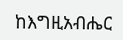ከእግዚአብሔር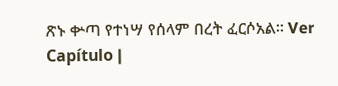ጽኑ ቍጣ የተነሣ የሰላም በረት ፈርሶአል። Ver Capítulo |